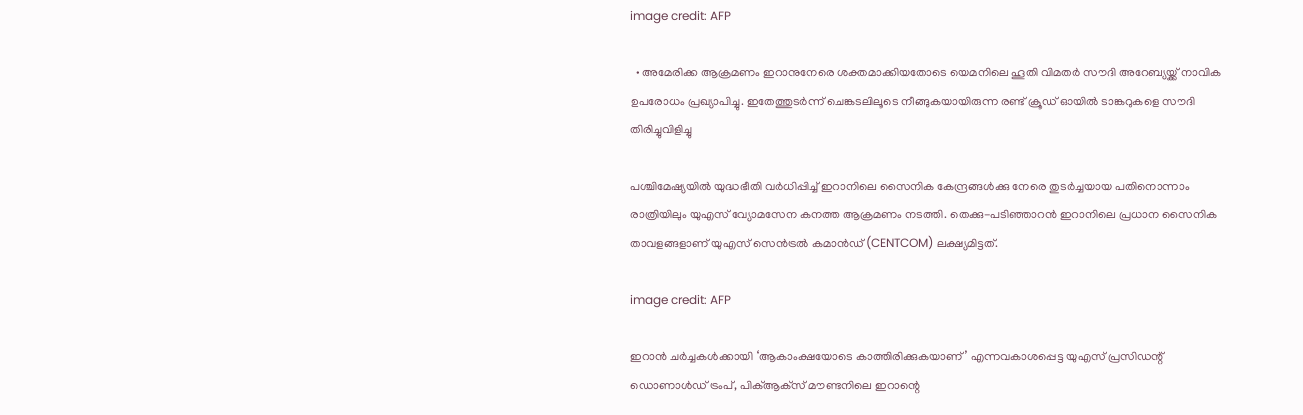image credit: AFP

  • അമേരിക്ക ആക്രമണം ഇറാനുനേരെ ശക്തമാക്കിയതോടെ യെമനിലെ ഹൂതി വിമതർ സൗദി അറേബ്യയ്ക്ക് നാവിക ഉപരോധം പ്രഖ്യാപിച്ചു. ഇതേത്തുടർന്ന് ചെങ്കടലിലൂടെ നീങ്ങുകയായിരുന്ന രണ്ട് ക്രൂഡ് ഓയിൽ ടാങ്കറുകളെ സൗദി തിരിച്ചുവിളിച്ചു

പശ്ചിമേഷ്യയിൽ യുദ്ധഭീതി വര്‍ധിപ്പിച്ച് ഇറാനിലെ സൈനിക കേന്ദ്രങ്ങൾക്കു നേരെ തുടർച്ചയായ പതിനൊന്നാം രാത്രിയിലും യുഎസ് വ്യോമസേന കനത്ത ആക്രമണം നടത്തി. തെക്കു-പടിഞ്ഞാറൻ ഇറാനിലെ പ്രധാന സൈനിക താവളങ്ങളാണ് യുഎസ് സെൻട്രൽ കമാൻഡ് (CENTCOM) ലക്ഷ്യമിട്ടത്.

image credit: AFP

ഇറാൻ ചർച്ചകൾക്കായി ‘ആകാംക്ഷയോടെ കാത്തിരിക്കുകയാണ്’ എന്നവകാശപ്പെട്ട യുഎസ് പ്രസിഡന്റ് ഡൊണാൾഡ് ട്രംപ്, പിക്‌ആക്‌സ് മൗണ്ടനിലെ ഇറാന്റെ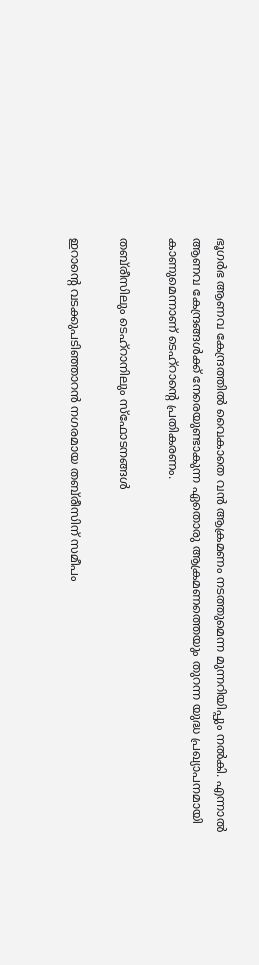ഭൂഗർഭ ആണവ കേന്ദ്രത്തിൽ വൈകാതെ വൻ ആക്രമണം നടത്തുമെന്ന മുന്നറിയിപ്പും നൽകി. എന്നാൽ ആണവ കേന്ദ്രങ്ങൾക്ക് നേരെയുണ്ടാകുന്ന ഏതൊരു ആക്രമണത്തെയും തുറന്ന യുദ്ധ പ്രഖ്യാപനമായി കാണുമെന്നാണ് ടെഹ്‌റാന്റെ പ്രതികരണം.

തബ്‌രീസിലും ടെഹ്‌റാനിലും സ്ഫോടനങ്ങൾ

ഇറാന്‍റെ വടക്കുപടിഞ്ഞാറൻ നഗരമായ തബ്‌രീസിന് സമീപം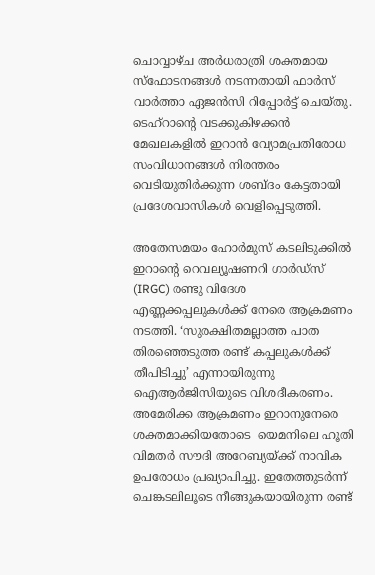ചൊവ്വാഴ്ച അർധരാത്രി ശക്തമായ സ്ഫോടനങ്ങൾ നടന്നതായി ഫാർസ് വാർത്താ ഏജൻസി റിപ്പോർട്ട് ചെയ്തു. ടെഹ്‌റാന്റെ വടക്കുകിഴക്കൻ മേഖലകളിൽ ഇറാൻ വ്യോമപ്രതിരോധ സംവിധാനങ്ങൾ നിരന്തരം വെടിയുതിർക്കുന്ന ശബ്ദം കേട്ടതായി പ്രദേശവാസികൾ വെളിപ്പെടുത്തി.

അതേസമയം ഹോർമുസ് കടലിടുക്കിൽ ഇറാന്റെ റെവല്യൂഷണറി ഗാർഡ്സ് (IRGC) രണ്ടു വിദേശ എണ്ണക്കപ്പലുകൾക്ക് നേരെ ആക്രമണം നടത്തി. ‘സുരക്ഷിതമല്ലാത്ത പാത തിരഞ്ഞെടുത്ത രണ്ട് കപ്പലുകള്‍ക്ക് തീപിടിച്ചു’ എന്നായിരുന്നു ഐആര്‍ജിസിയുടെ വിശദീകരണം. അമേരിക്ക ആക്രമണം ഇറാനുനേരെ ശക്തമാക്കിയതോടെ  യെമനിലെ ഹൂതി വിമതർ സൗദി അറേബ്യയ്ക്ക് നാവിക ഉപരോധം പ്രഖ്യാപിച്ചു. ഇതേത്തുടർന്ന് ചെങ്കടലിലൂടെ നീങ്ങുകയായിരുന്ന രണ്ട്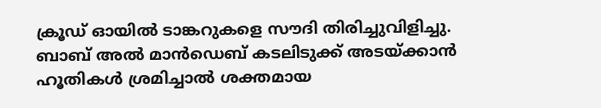ക്രൂഡ് ഓയിൽ ടാങ്കറുകളെ സൗദി തിരിച്ചുവിളിച്ചു. ബാബ് അൽ മാൻഡെബ് കടലിടുക്ക് അടയ്ക്കാൻ ഹൂതികൾ ശ്രമിച്ചാൽ ശക്തമായ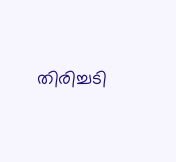തിരിച്ചടി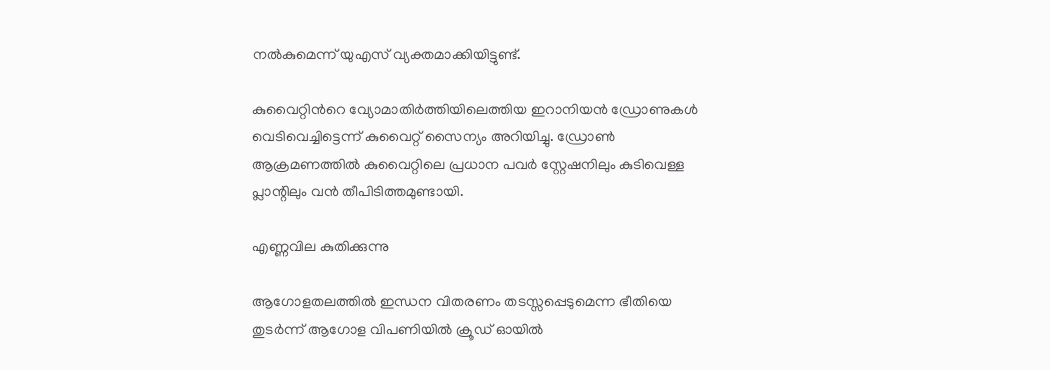നൽകുമെന്ന് യുഎസ് വ്യക്തമാക്കിയിട്ടുണ്ട്.

കുവൈറ്റിന്‍റെ വ്യോമാതിർത്തിയിലെത്തിയ ഇറാനിയൻ ഡ്രോണുകൾ വെടിവെച്ചിട്ടെന്ന് കുവൈറ്റ് സൈന്യം അറിയിച്ചു. ഡ്രോണ്‍ ആക്രമണത്തിൽ കുവൈറ്റിലെ പ്രധാന പവർ സ്റ്റേഷനിലും കുടിവെള്ള പ്ലാന്റിലും വൻ തീപിടിത്തമുണ്ടായി.

എണ്ണവില കുതിക്കുന്നു

ആഗോളതലത്തിൽ ഇന്ധന വിതരണം തടസ്സപ്പെടുമെന്ന ഭീതിയെ തുടർന്ന് ആഗോള വിപണിയിൽ ക്രൂഡ് ഓയിൽ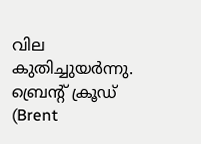വില കുതിച്ചുയർന്നു. ബ്രെന്‍റ് ക്രൂഡ് (Brent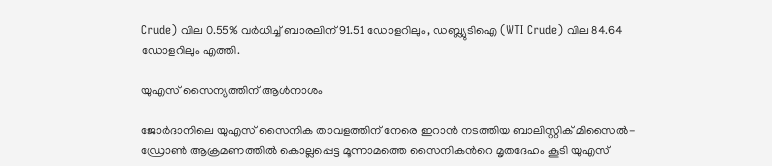Crude) വില 0.55% വർധിച്ച് ബാരലിന് 91.51 ഡോളറിലും, ഡബ്ല്യുടിഐ (WTI Crude) വില 84.64 ഡോളറിലും എത്തി.

യുഎസ് സൈന്യത്തിന് ആൾനാശം

ജോർദാനിലെ യുഎസ് സൈനിക താവളത്തിന് നേരെ ഇറാൻ നടത്തിയ ബാലിസ്റ്റിക് മിസൈൽ-ഡ്രോൺ ആക്രമണത്തിൽ കൊല്ലപ്പെട്ട മൂന്നാമത്തെ സൈനികന്‍റെ മൃതദേഹം കൂടി യുഎസ്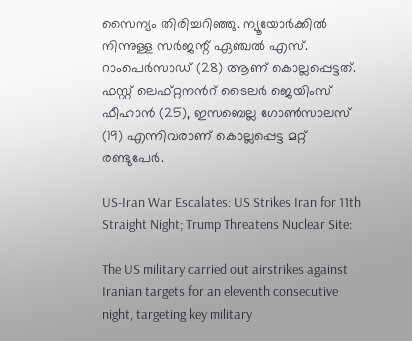സൈന്യം തിരിച്ചറിഞ്ഞു. ന്യൂയോർക്കില്‍ നിന്നുള്ള സർജന്റ് ഏഞ്ചൽ എസ്. റാംപെർസാഡ് (28) ആണ് കൊല്ലപ്പെട്ടത്. ഫസ്റ്റ് ലെഫ്റ്റനന്‍റ് ടൈലർ ജെയിംസ് ഫീഹാൻ (25), ഇസബെല്ല ഗോൺസാലസ് (19) എന്നിവരാണ് കൊല്ലപ്പെട്ട മറ്റ് രണ്ടുപേർ.

US-Iran War Escalates: US Strikes Iran for 11th Straight Night; Trump Threatens Nuclear Site:

The US military carried out airstrikes against Iranian targets for an eleventh consecutive night, targeting key military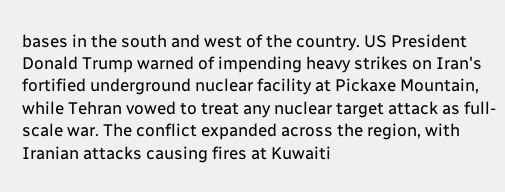bases in the south and west of the country. US President Donald Trump warned of impending heavy strikes on Iran's fortified underground nuclear facility at Pickaxe Mountain, while Tehran vowed to treat any nuclear target attack as full-scale war. The conflict expanded across the region, with Iranian attacks causing fires at Kuwaiti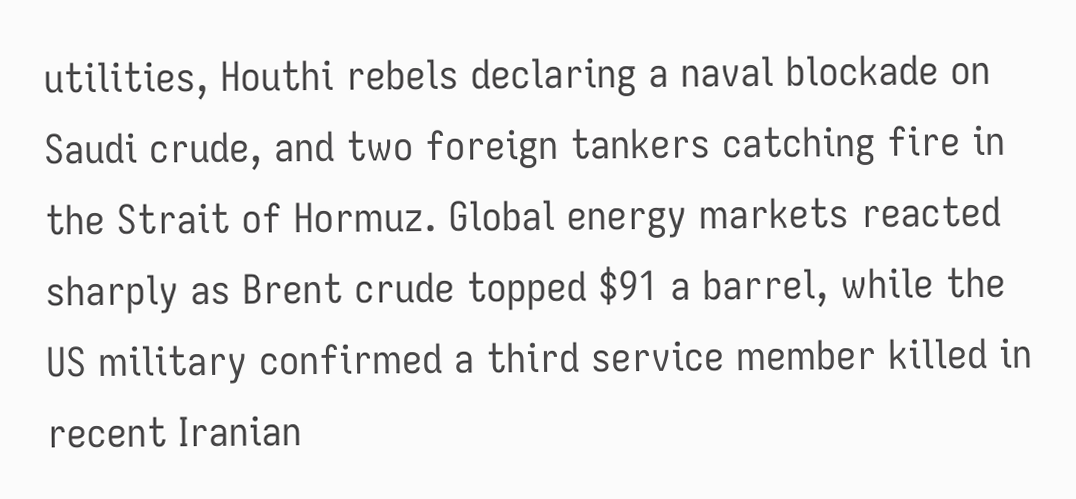utilities, Houthi rebels declaring a naval blockade on Saudi crude, and two foreign tankers catching fire in the Strait of Hormuz. Global energy markets reacted sharply as Brent crude topped $91 a barrel, while the US military confirmed a third service member killed in recent Iranian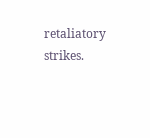retaliatory strikes.